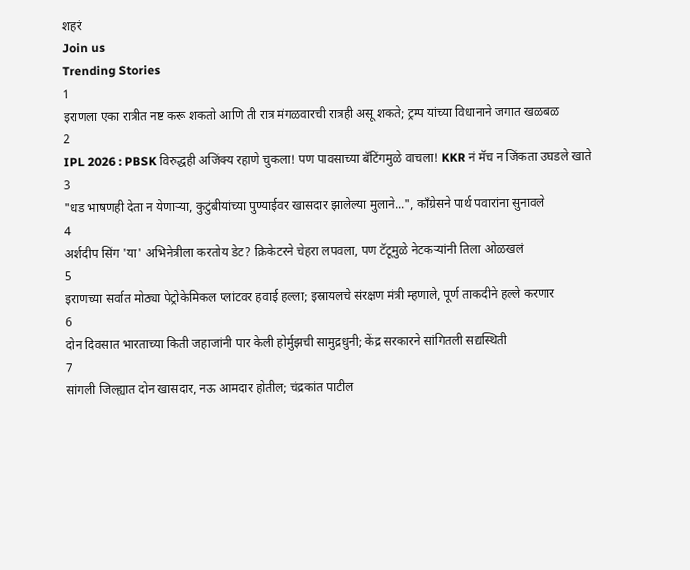शहरं
Join us
Trending Stories
1
इराणला एका रात्रीत नष्ट करू शकतो आणि ती रात्र मंगळवारची रात्रही असू शकते; ट्रम्प यांच्या विधानाने जगात खळबळ
2
IPL 2026 : PBSK विरुद्धही अजिंक्य रहाणे चुकला! पण पावसाच्या बॅटिंगमुळे वाचला! KKR नं मॅच न जिंकता उघडले खाते
3
"धड भाषणही देता न येणाऱ्या, कुटुंबीयांच्या पुण्याईवर खासदार झालेल्या मुलाने...", काँग्रेसने पार्थ पवारांना सुनावले
4
अर्शदीप सिंग 'या' अभिनेत्रीला करतोय डेट? क्रिकेटरने चेहरा लपवला, पण टॅटूमुळे नेटकऱ्यांनी तिला ओळखलं
5
इराणच्या सर्वात मोठ्या पेट्रोकेमिकल प्लांटवर हवाई हल्ला; इस्रायलचे संरक्षण मंत्री म्हणाले, पूर्ण ताकदीने हल्ले करणार
6
दोन दिवसात भारताच्या किती जहाजांनी पार केली होर्मुझची सामुद्रधुनी; केंद्र सरकारने सांगितली सद्यस्थिती
7
सांगली जिल्ह्यात दोन खासदार, नऊ आमदार होतील; चंद्रकांत पाटील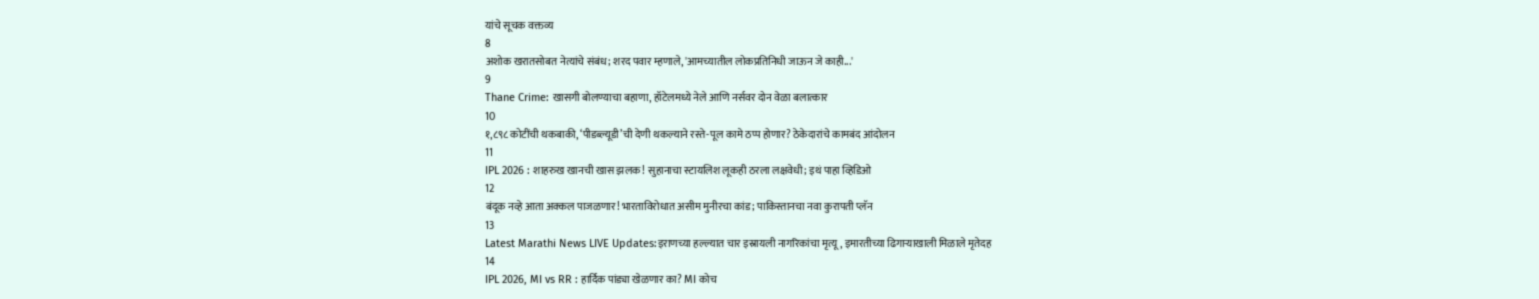यांचे सूचक वक्तव्य
8
अशोक खरातसोबत नेत्यांचे संबंध; शरद पवार म्हणाले, 'आमच्यातील लोकप्रतिनिधी जाऊन जे काही...'
9
Thane Crime: खासगी बोलण्याचा बहाणा, हॉटेलमध्ये नेले आणि नर्सवर दोन वेळा बलात्कार
10
१,८९८ कोटींची थकबाकी, ‘पीडब्ल्यूडी’ची देणी थकल्याने रस्ते-पूल कामे ठप्प होणार? ठेकेदारांचे कामबंद आंदोलन
11
IPL 2026 : शाहरुख खानची खास झलक! सुहानाचा स्टायलिश लूकही ठरला लक्षवेधी; इथं पाहा व्हिडिओ
12
बंदूक नव्हे आता अक्कल पाजळणार! भारताविरोधात असीम मुनीरचा कांड; पाकिस्तानचा नवा कुरापती प्लॅन
13
Latest Marathi News LIVE Updates:इराणच्या हल्ल्यात चार इस्रायली नागरिकांचा मृत्यू, इमारतीच्या ढिगाऱ्याखाली मिळाले मृतेदह
14
IPL 2026, MI vs RR : हार्दिक पांड्या खेळणार का? MI कोच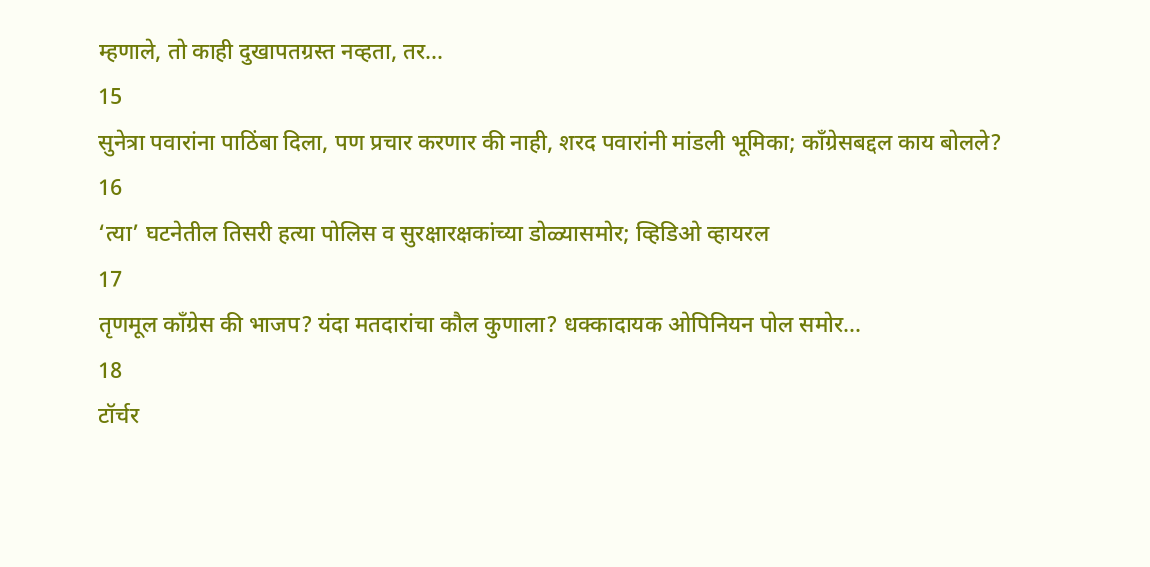म्हणाले, तो काही दुखापतग्रस्त नव्हता, तर...
15
सुनेत्रा पवारांना पाठिंबा दिला, पण प्रचार करणार की नाही, शरद पवारांनी मांडली भूमिका; काँग्रेसबद्दल काय बोलले?
16
‘त्या’ घटनेतील तिसरी हत्या पोलिस व सुरक्षारक्षकांच्या डोळ्यासमोर; व्हिडिओ व्हायरल
17
तृणमूल काँग्रेस की भाजप? यंदा मतदारांचा कौल कुणाला? धक्कादायक ओपिनियन पोल समोर...
18
टॉर्चर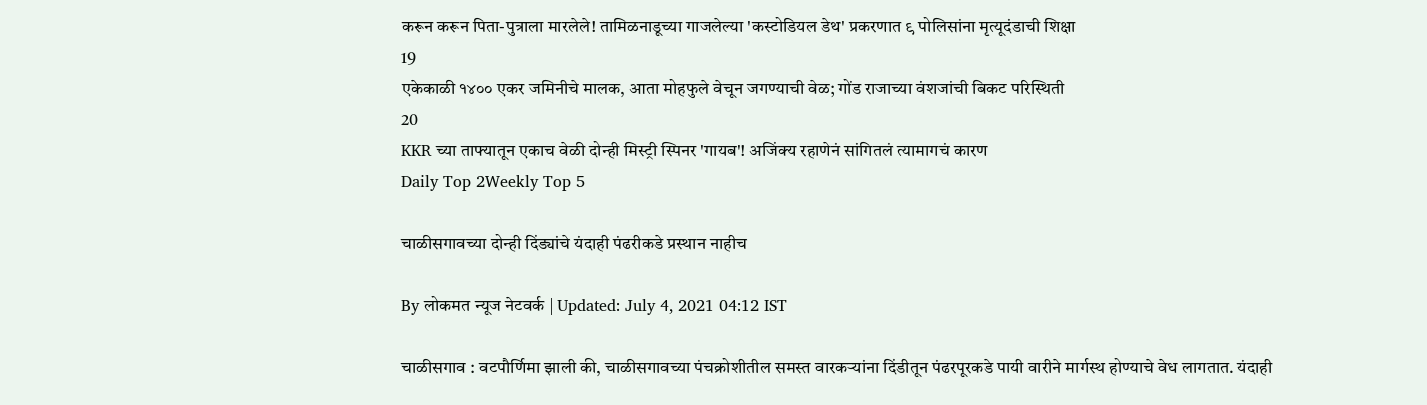करून करून पिता-पुत्राला मारलेले! तामिळनाडूच्या गाजलेल्या 'कस्टोडियल डेथ' प्रकरणात ९ पोलिसांना मृत्यूदंडाची शिक्षा
19
एकेकाळी १४०० एकर जमिनीचे मालक, आता मोहफुले वेचून जगण्याची वेळ; गोंड राजाच्या वंशजांची बिकट परिस्थिती
20
KKR च्या ताफ्यातून एकाच वेळी दोन्ही मिस्ट्री स्पिनर 'गायब'! अजिंक्य रहाणेनं सांगितलं त्यामागचं कारण
Daily Top 2Weekly Top 5

चाळीसगावच्या दोन्ही दिंड्यांचे यंदाही पंढरीकडे प्रस्थान नाहीच

By लोकमत न्यूज नेटवर्क | Updated: July 4, 2021 04:12 IST

चाळीसगाव : वटपौर्णिमा झाली की, चाळीसगावच्या पंचक्रोशीतील समस्त वारकऱ्यांना दिंडीतून पंढरपूरकडे पायी वारीने मार्गस्थ होण्याचे वेध लागतात. यंदाही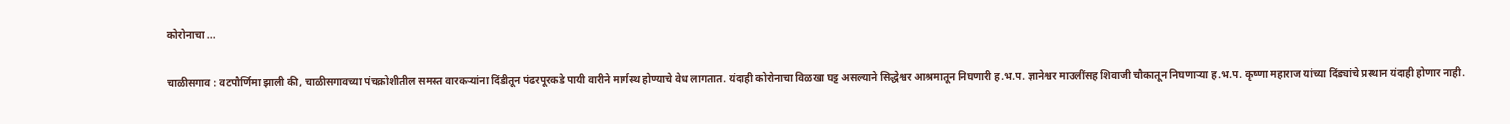कोरोनाचा ...

चाळीसगाव : वटपौर्णिमा झाली की, चाळीसगावच्या पंचक्रोशीतील समस्त वारकऱ्यांना दिंडीतून पंढरपूरकडे पायी वारीने मार्गस्थ होण्याचे वेध लागतात. यंदाही कोरोनाचा विळखा घट्ट असल्याने सिद्धेश्वर आश्रमातून निघणारी ह.भ.प. ज्ञानेश्वर माउलींसह शिवाजी चौकातून निघणाऱ्या ह.भ.प. कृष्णा महाराज यांच्या दिंड्यांचे प्रस्थान यंदाही होणार नाही.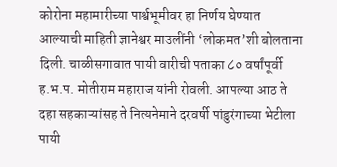कोरोना महामारीच्या पार्श्वभूमीवर हा निर्णय घेण्यात आल्याची माहिती ज्ञानेश्वर माउलींनी ‘लोकमत’शी बोलताना दिली. चाळीसगावात पायी वारीची पताका ८० वर्षांपूर्वी ह.भ.प. मोतीराम महाराज यांनी रोवली. आपल्या आठ ते दहा सहकाऱ्यांसह ते नित्यनेमाने दरवर्षी पांडुरंगाच्या भेटीला पायी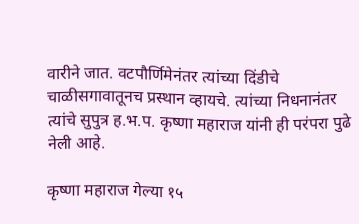वारीने जात. वटपौर्णिमेनंतर त्यांच्या दिंडीचे चाळीसगावातूनच प्रस्थान व्हायचे. त्यांच्या निधनानंतर त्यांचे सुपुत्र ह.भ.प. कृष्णा महाराज यांनी ही परंपरा पुढे नेली आहे.

कृष्णा महाराज गेल्या १५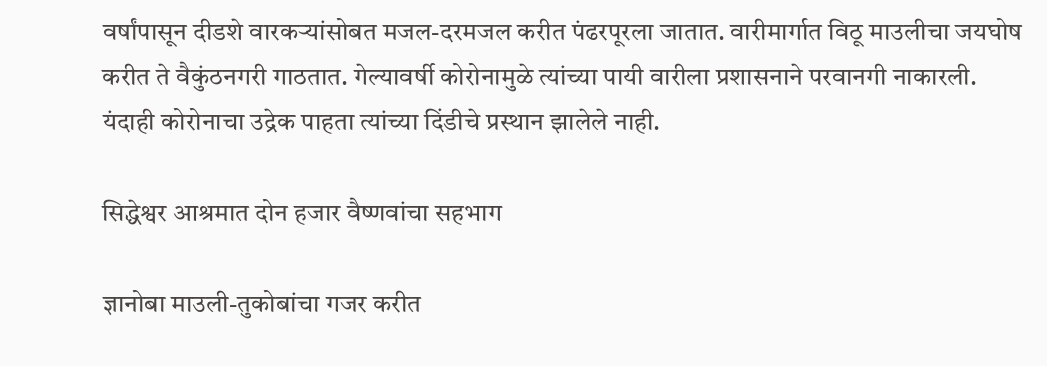वर्षांपासून दीडशे वारकऱ्यांसोबत मजल-दरमजल करीत पंढरपूरला जातात. वारीमार्गात विठू माउलीचा जयघोष करीत ते वैकुंठनगरी गाठतात. गेल्यावर्षी कोरोनामुळे त्यांच्या पायी वारीला प्रशासनाने परवानगी नाकारली. यंदाही कोरोनाचा उद्रेक पाहता त्यांच्या दिंडीचे प्रस्थान झालेले नाही.

सिद्धेश्वर आश्रमात दोन हजार वैष्णवांचा सहभाग

ज्ञानोबा माउली-तुकोबांचा गजर करीत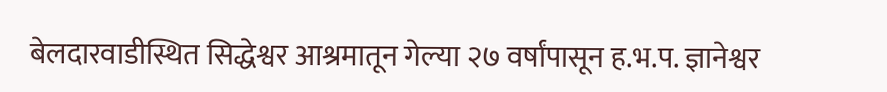बेलदारवाडीस्थित सिद्धेश्वर आश्रमातून गेल्या २७ वर्षांपासून ह.भ.प. ज्ञानेश्वर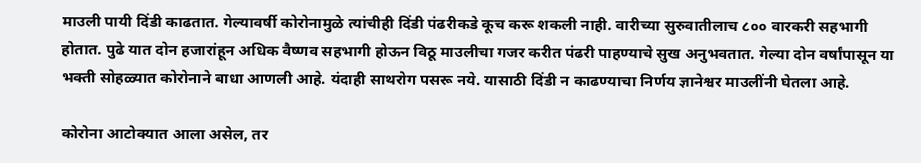माउली पायी दिंडी काढतात. गेल्यावर्षी कोरोनामुळे त्यांचीही दिंडी पंढरीकडे कूच करू शकली नाही. वारीच्या सुरुवातीलाच ८०० वारकरी सहभागी होतात. पुढे यात दोन हजारांहून अधिक वैष्णव सहभागी होऊन विठू माउलीचा गजर करीत पंढरी पाहण्याचे सुख अनुभवतात. गेल्या दोन वर्षांपासून या भक्ती सोहळ्यात कोरोनाने बाधा आणली आहे. यंदाही साथरोग पसरू नये. यासाठी दिंडी न काढण्याचा निर्णय ज्ञानेश्वर माउलींनी घेतला आहे.

कोरोना आटोक्यात आला असेल, तर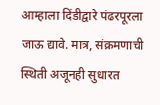आम्हाला दिंडीद्वारे पंढरपूरला जाऊ द्यावे. मात्र, संक्रमणाची स्थिती अजूनही सुधारत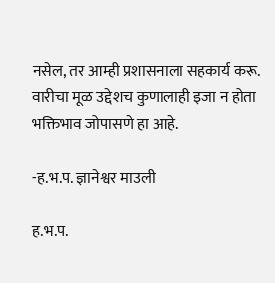नसेल, तर आम्ही प्रशासनाला सहकार्य करू. वारीचा मूळ उद्देशच कुणालाही इजा न होता भक्तिभाव जोपासणे हा आहे.

-ह.भ.प. ज्ञानेश्वर माउली

ह.भ.प.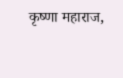कृष्णा महाराज,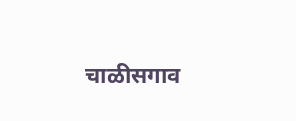चाळीसगाव